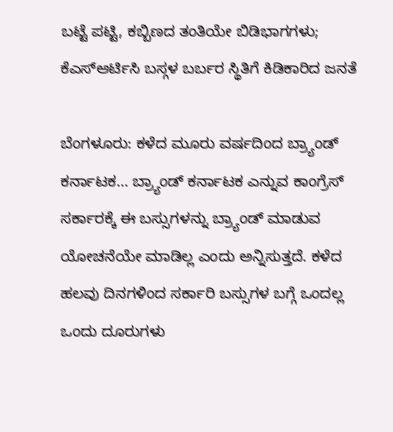ಬಟ್ಟೆ ಪಟ್ಟಿ, ಕಬ್ಬಿಣದ ತಂತಿಯೇ ಬಿಡಿಭಾಗಗಳು; ಕೆಎಸ್ಆರ್ಟಿಸಿ ಬಸ್ಗಳ ಬರ್ಬರ ಸ್ಥಿತಿಗೆ ಕಿಡಿಕಾರಿದ ಜನತೆ

ಬೆಂಗಳೂರು: ಕಳೆದ ಮೂರು ವರ್ಷದಿಂದ ಬ್ರ್ಯಾಂಡ್ ಕರ್ನಾಟಕ… ಬ್ರ್ಯಾಂಡ್ ಕರ್ನಾಟಕ ಎನ್ನುವ ಕಾಂಗ್ರೆಸ್ ಸರ್ಕಾರಕ್ಕೆ ಈ ಬಸ್ಸುಗಳನ್ನು ಬ್ರ್ಯಾಂಡ್ ಮಾಡುವ ಯೋಚನೆಯೇ ಮಾಡಿಲ್ಲ ಎಂದು ಅನ್ನಿಸುತ್ತದೆ. ಕಳೆದ ಹಲವು ದಿನಗಳಿಂದ ಸರ್ಕಾರಿ ಬಸ್ಸುಗಳ ಬಗ್ಗೆ ಒಂದಲ್ಲ ಒಂದು ದೂರುಗಳು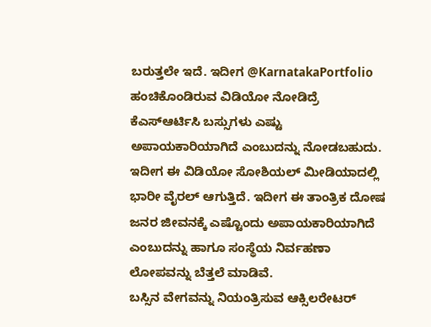ಬರುತ್ತಲೇ ಇದೆ. ಇದೀಗ @KarnatakaPortfolio ಹಂಚಿಕೊಂಡಿರುವ ವಿಡಿಯೋ ನೋಡಿದ್ರೆ ಕೆಎಸ್ಆರ್ಟಿಸಿ ಬಸ್ಸುಗಳು ಎಷ್ಟು ಅಪಾಯಕಾರಿಯಾಗಿದೆ ಎಂಬುದನ್ನು ನೋಡಬಹುದು. ಇದೀಗ ಈ ವಿಡಿಯೋ ಸೋಶಿಯಲ್ ಮೀಡಿಯಾದಲ್ಲಿ ಭಾರೀ ವೈರಲ್ ಆಗುತ್ತಿದೆ. ಇದೀಗ ಈ ತಾಂತ್ರಿಕ ದೋಷ ಜನರ ಜೀವನಕ್ಕೆ ಎಷ್ಟೊಂದು ಅಪಾಯಕಾರಿಯಾಗಿದೆ ಎಂಬುದನ್ನು ಹಾಗೂ ಸಂಸ್ಥೆಯ ನಿರ್ವಹಣಾ ಲೋಪವನ್ನು ಬೆತ್ತಲೆ ಮಾಡಿವೆ.
ಬಸ್ಸಿನ ವೇಗವನ್ನು ನಿಯಂತ್ರಿಸುವ ಆಕ್ಸಿಲರೇಟರ್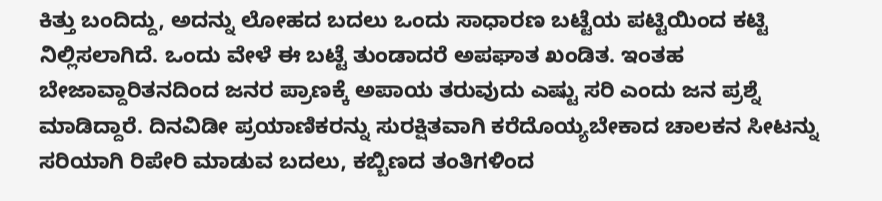ಕಿತ್ತು ಬಂದಿದ್ದು, ಅದನ್ನು ಲೋಹದ ಬದಲು ಒಂದು ಸಾಧಾರಣ ಬಟ್ಟೆಯ ಪಟ್ಟಿಯಿಂದ ಕಟ್ಟಿ ನಿಲ್ಲಿಸಲಾಗಿದೆ. ಒಂದು ವೇಳೆ ಈ ಬಟ್ಟೆ ತುಂಡಾದರೆ ಅಪಘಾತ ಖಂಡಿತ. ಇಂತಹ ಬೇಜಾವ್ದಾರಿತನದಿಂದ ಜನರ ಪ್ರಾಣಕ್ಕೆ ಅಪಾಯ ತರುವುದು ಎಷ್ಟು ಸರಿ ಎಂದು ಜನ ಪ್ರಶ್ನೆ ಮಾಡಿದ್ದಾರೆ. ದಿನವಿಡೀ ಪ್ರಯಾಣಿಕರನ್ನು ಸುರಕ್ಷಿತವಾಗಿ ಕರೆದೊಯ್ಯಬೇಕಾದ ಚಾಲಕನ ಸೀಟನ್ನು ಸರಿಯಾಗಿ ರಿಪೇರಿ ಮಾಡುವ ಬದಲು, ಕಬ್ಬಿಣದ ತಂತಿಗಳಿಂದ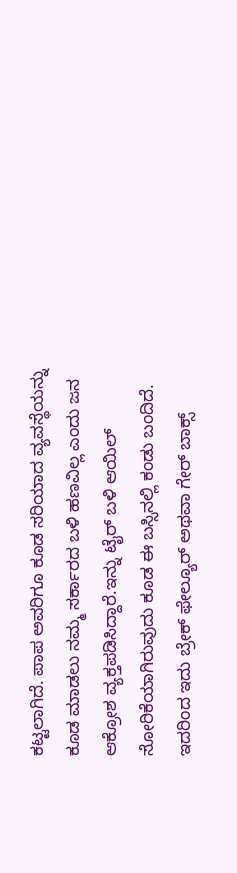ಕಟ್ಟಲಾಗಿದೆ. ಪಾಪ ಅವರಿಗೂ ಕೂಡ ಸರಿಯಾದ ವ್ಯವಸ್ಥೆಯನ್ನು ಕೂಡ ಮಾಡಲು ನಮ್ಮ ಸರ್ಕಾರದ ಬಳಿ ಹಣವಿಲ್ಲ ಎಂದು ಜನ ಆಕ್ರೋಶ ವ್ಯಕ್ತಪಡಿಸಿದ್ದಾರೆ.ಇನ್ನು ಟೈರ್ ಬಳಿ ಆಯಿಲ್ ಸೋರಿಕೆಯಾಗಿರುವುದು ಕೂಡ ಈ ಬಸ್ಸಿನಲ್ಲಿ ಕಂಡು ಬಂದಿದೆ. ಇದರಿಂದ ಇದು ಬ್ರೇಕ್ ಫೇಲ್ಯೂರ್ ಅಥವಾ ಗೇರ್ ಬಾಕ್ಸ್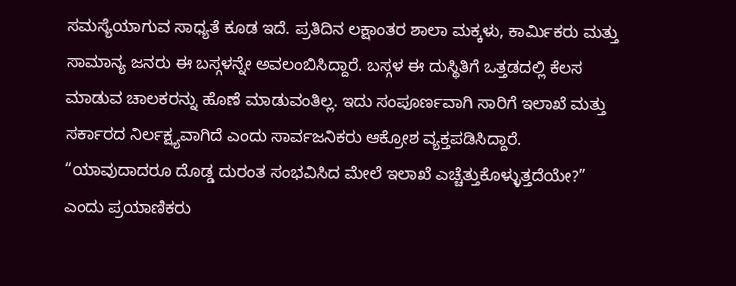ಸಮಸ್ಯೆಯಾಗುವ ಸಾಧ್ಯತೆ ಕೂಡ ಇದೆ. ಪ್ರತಿದಿನ ಲಕ್ಷಾಂತರ ಶಾಲಾ ಮಕ್ಕಳು, ಕಾರ್ಮಿಕರು ಮತ್ತು ಸಾಮಾನ್ಯ ಜನರು ಈ ಬಸ್ಗಳನ್ನೇ ಅವಲಂಬಿಸಿದ್ದಾರೆ. ಬಸ್ಗಳ ಈ ದುಸ್ಥಿತಿಗೆ ಒತ್ತಡದಲ್ಲಿ ಕೆಲಸ ಮಾಡುವ ಚಾಲಕರನ್ನು ಹೊಣೆ ಮಾಡುವಂತಿಲ್ಲ. ಇದು ಸಂಪೂರ್ಣವಾಗಿ ಸಾರಿಗೆ ಇಲಾಖೆ ಮತ್ತು ಸರ್ಕಾರದ ನಿರ್ಲಕ್ಷ್ಯವಾಗಿದೆ ಎಂದು ಸಾರ್ವಜನಿಕರು ಆಕ್ರೋಶ ವ್ಯಕ್ತಪಡಿಸಿದ್ದಾರೆ. “ಯಾವುದಾದರೂ ದೊಡ್ಡ ದುರಂತ ಸಂಭವಿಸಿದ ಮೇಲೆ ಇಲಾಖೆ ಎಚ್ಚೆತ್ತುಕೊಳ್ಳುತ್ತದೆಯೇ?” ಎಂದು ಪ್ರಯಾಣಿಕರು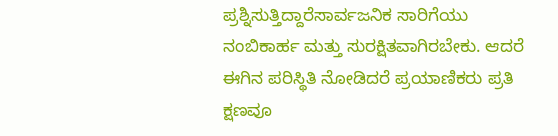ಪ್ರಶ್ನಿಸುತ್ತಿದ್ದಾರೆಸಾರ್ವಜನಿಕ ಸಾರಿಗೆಯು ನಂಬಿಕಾರ್ಹ ಮತ್ತು ಸುರಕ್ಷಿತವಾಗಿರಬೇಕು. ಆದರೆ ಈಗಿನ ಪರಿಸ್ಥಿತಿ ನೋಡಿದರೆ ಪ್ರಯಾಣಿಕರು ಪ್ರತಿ ಕ್ಷಣವೂ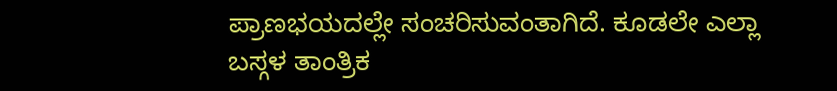ಪ್ರಾಣಭಯದಲ್ಲೇ ಸಂಚರಿಸುವಂತಾಗಿದೆ. ಕೂಡಲೇ ಎಲ್ಲಾ ಬಸ್ಗಳ ತಾಂತ್ರಿಕ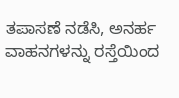ತಪಾಸಣೆ ನಡೆಸಿ, ಅನರ್ಹ ವಾಹನಗಳನ್ನು ರಸ್ತೆಯಿಂದ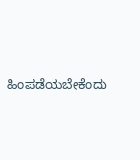ಹಿಂಪಡೆಯಬೇಕೆಂದು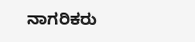ನಾಗರಿಕರು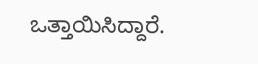ಒತ್ತಾಯಿಸಿದ್ದಾರೆ.